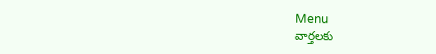Menu
వార్తలకు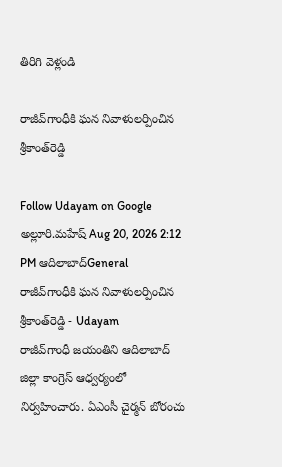తిరిగి వెళ్లండి

రాజీవ్‌గాంధీకి ఘన నివాళులర్పించిన శ్రీకాంత్‌రెడ్డి

Follow Udayam on Google
అల్లూరి.మహేష్ Aug 20, 2026 2:12 PM ఆదిలాబాద్General
రాజీవ్‌గాంధీకి ఘన నివాళులర్పించిన శ్రీకాంత్‌రెడ్డి - Udayam
రాజీవ్‌గాంధీ జయంతిని ఆదిలాబాద్ జిల్లా కాంగ్రెస్‌ ఆధ్వర్యంలో నిర్వహించారు. ఏఎంసీ చైర్మన్‌ బోరంచు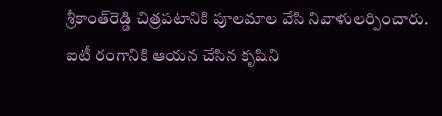శ్రీకాంత్‌రెడ్డి చిత్రపటానికి పూలమాల వేసి నివాళులర్పించారు. ఐటీ రంగానికి ఆయన చేసిన కృషిని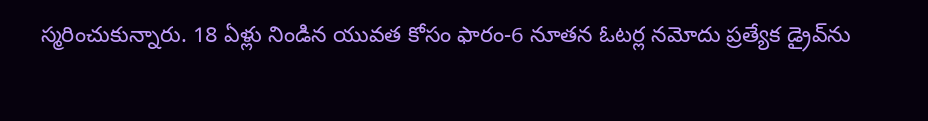స్మరించుకున్నారు. 18 ఏళ్లు నిండిన యువత కోసం ఫారం-6 నూతన ఓటర్ల నమోదు ప్రత్యేక డ్రైవ్‌ను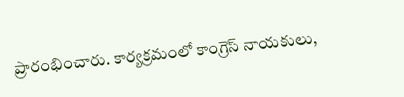ప్రారంభించారు. కార్యక్రమంలో కాంగ్రెస్‌ నాయకులు,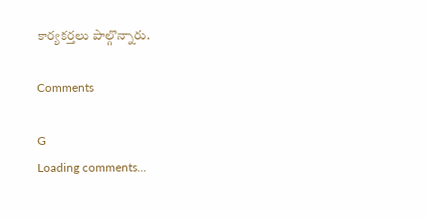కార్యకర్తలు పాల్గొన్నారు.

Comments

G
Loading comments...